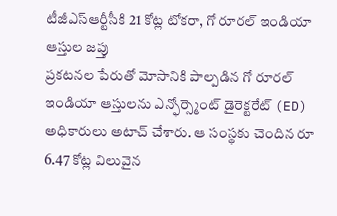టీజీఎస్ఆర్టీసీకి 21 కోట్ల టోకరా, గో రూరల్ ఇండియా ఆస్తుల జప్తు
ప్రకటనల పేరుతో మోసానికి పాల్పడిన గో రూరల్ ఇండియా ఆస్తులను ఎన్ఫోర్స్మెంట్ డైరెక్టరేట్ (ED) అధికారులు అటాచ్ చేశారు. ఆ సంస్థకు చెందిన రూ 6.47 కోట్ల విలువైన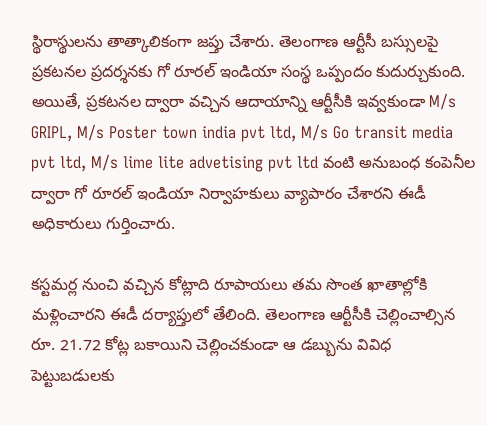స్థిరాస్థులను తాత్కాలికంగా జప్తు చేశారు. తెలంగాణ ఆర్టీసీ బస్సులపై ప్రకటనల ప్రదర్శనకు గో రూరల్ ఇండియా సంస్థ ఒప్పందం కుదుర్చుకుంది.
అయితే, ప్రకటనల ద్వారా వచ్చిన ఆదాయాన్ని ఆర్టీసీకి ఇవ్వకుండా M/s GRIPL, M/s Poster town india pvt ltd, M/s Go transit media pvt ltd, M/s lime lite advetising pvt ltd వంటి అనుబంధ కంపెనీల ద్వారా గో రూరల్ ఇండియా నిర్వాహకులు వ్యాపారం చేశారని ఈడీ అధికారులు గుర్తించారు.

కస్టమర్ల నుంచి వచ్చిన కోట్లాది రూపాయలు తమ సొంత ఖాతాల్లోకి మళ్లించారని ఈడీ దర్యాప్తులో తేలింది. తెలంగాణ ఆర్టీసీకి చెల్లించాల్సిన రూ. 21.72 కోట్ల బకాయిని చెల్లించకుండా ఆ డబ్బును వివిధ పెట్టుబడులకు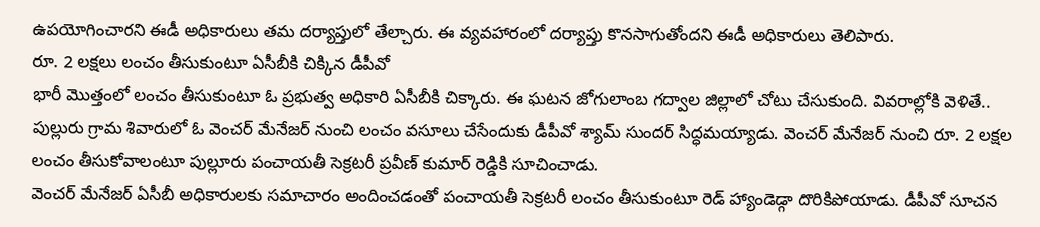ఉపయోగించారని ఈడీ అధికారులు తమ దర్యాప్తులో తేల్చారు. ఈ వ్యవహారంలో దర్యాప్తు కొనసాగుతోందని ఈడీ అధికారులు తెలిపారు.
రూ. 2 లక్షలు లంచం తీసుకుంటూ ఏసీబీకి చిక్కిన డీపీవో
భారీ మొత్తంలో లంచం తీసుకుంటూ ఓ ప్రభుత్వ అధికారి ఏసీబీకి చిక్కారు. ఈ ఘటన జోగులాంబ గద్వాల జిల్లాలో చోటు చేసుకుంది. వివరాల్లోకి వెళితే.. పుల్లురు గ్రామ శివారులో ఓ వెంచర్ మేనేజర్ నుంచి లంచం వసూలు చేసేందుకు డీపీవో శ్యామ్ సుందర్ సిద్ధమయ్యాడు. వెంచర్ మేనేజర్ నుంచి రూ. 2 లక్షల లంచం తీసుకోవాలంటూ పుల్లూరు పంచాయతీ సెక్రటరీ ప్రవీణ్ కుమార్ రెడ్డికి సూచించాడు.
వెంచర్ మేనేజర్ ఏసీబీ అధికారులకు సమాచారం అందించడంతో పంచాయతీ సెక్రటరీ లంచం తీసుకుంటూ రెడ్ హ్యాండెడ్గా దొరికిపోయాడు. డీపీవో సూచన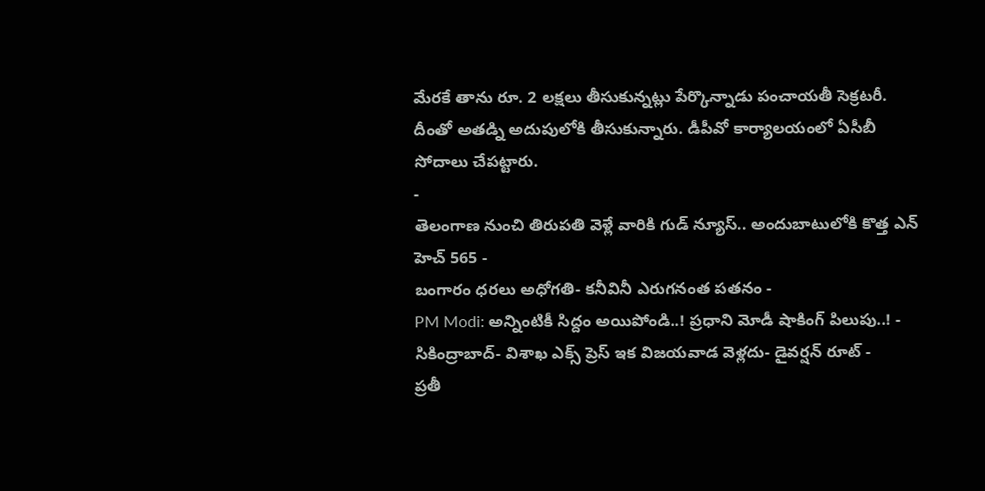మేరకే తాను రూ. 2 లక్షలు తీసుకున్నట్లు పేర్కొన్నాడు పంచాయతీ సెక్రటరీ. దీంతో అతడ్ని అదుపులోకి తీసుకున్నారు. డీపీవో కార్యాలయంలో ఏసీబీ సోదాలు చేపట్టారు.
-
తెలంగాణ నుంచి తిరుపతి వెళ్లే వారికి గుడ్ న్యూస్.. అందుబాటులోకి కొత్త ఎన్ హెచ్ 565 -
బంగారం ధరలు అధోగతి- కనీవినీ ఎరుగనంత పతనం -
PM Modi: అన్నింటికీ సిద్దం అయిపోండి..! ప్రధాని మోడీ షాకింగ్ పిలుపు..! -
సికింద్రాబాద్- విశాఖ ఎక్స్ ప్రెస్ ఇక విజయవాడ వెళ్లదు- డైవర్షన్ రూట్ -
ప్రతీ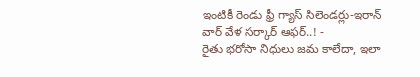ఇంటికీ రెండు ఫ్రీ గ్యాస్ సిలెండర్లు-ఇరాన్ వార్ వేళ సర్కార్ ఆఫర్..! -
రైతు భరోసా నిధులు జమ కాలేదా, ఇలా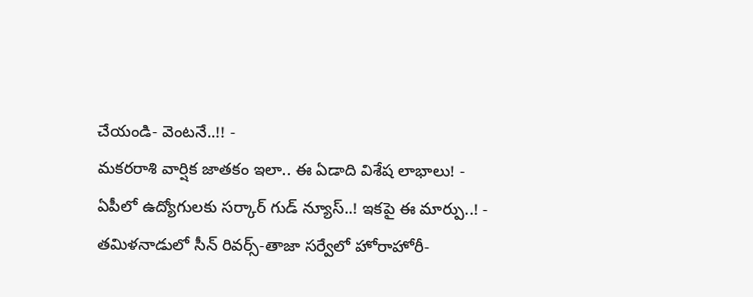చేయండి- వెంటనే..!! -
మకరరాశి వార్షిక జాతకం ఇలా.. ఈ ఏడాది విశేష లాభాలు! -
ఏపీలో ఉద్యోగులకు సర్కార్ గుడ్ న్యూస్..! ఇకపై ఈ మార్పు..! -
తమిళనాడులో సీన్ రివర్స్-తాజా సర్వేలో హోరాహోరీ-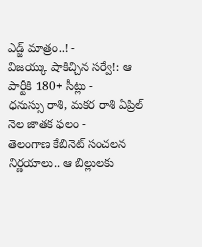ఎడ్జ్ మాత్రం..! -
విజయ్కు షాకిచ్చిన సర్వే!: ఆ పార్టీకి 180+ సీట్లు -
ధనుస్సు రాశి, మకర రాశి ఏప్రిల్ నెల జాతక ఫలం -
తెలంగాణ కేబినెట్ సంచలన నిర్ణయాలు.. ఆ బిల్లులకు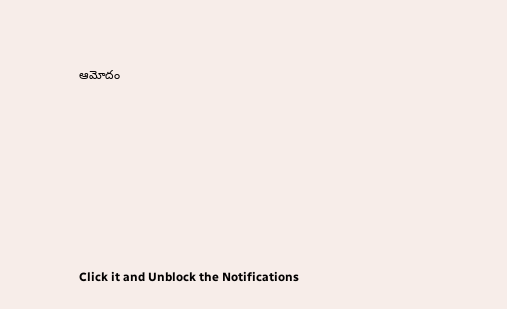ఆమోదం












Click it and Unblock the Notifications